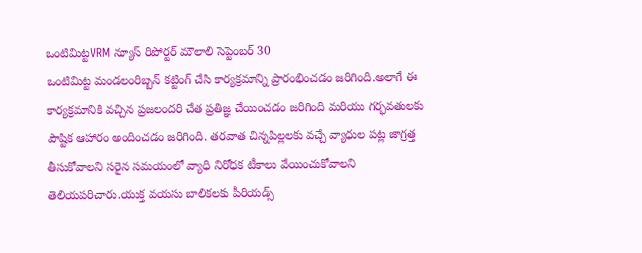ఒంటిమిట్టVRM న్యూస్ రిపోర్టర్ మౌలాలి సెప్టెంబర్ 30
ఒంటిమిట్ట మండలంరిబ్బన్ కట్టింగ్ చేసి కార్యక్రమాన్ని ప్రారంభించడం జరిగింది.అలాగే ఈ కార్యక్రమానికి వచ్చిన ప్రజలందరి చేత ప్రతిజ్ఞ చేయించడం జరిగింది మరియు గర్భవతులకు పౌష్టిక ఆహారం అందించడం జరిగింది. తరవాత చిన్నపిల్లలకు వచ్చే వ్యాధుల పట్ల జాగ్రత్త తీసుకోవాలని సరైన సమయంలో వ్యాధి నిరోధక టీకాలు వేయించుకోవాలని తెలియపరిచారు.యుక్త వయసు బాలికలకు పీరియడ్స్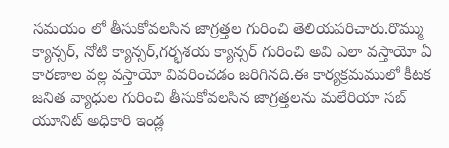సమయం లో తీసుకోవలసిన జాగ్రత్తల గురించి తెలియపరిచారు.రొమ్ము క్యాన్సర్, నోటి క్యాన్సర్,గర్భశయ క్యాన్సర్ గురించి అవి ఎలా వస్తాయో ఏ కారణాల వల్ల వస్తాయో వివరించడం జరిగినది.ఈ కార్యక్రమములో కీటక జనిత వ్యాధుల గురించి తీసుకోవలసిన జాగ్రత్తలను మలేరియా సబ్ యూనిట్ అధికారి ఇండ్ల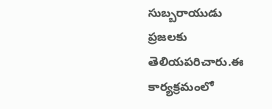సుబ్బరాయుడు ప్రజలకు తెలియపరిచారు.ఈ కార్యక్రమంలో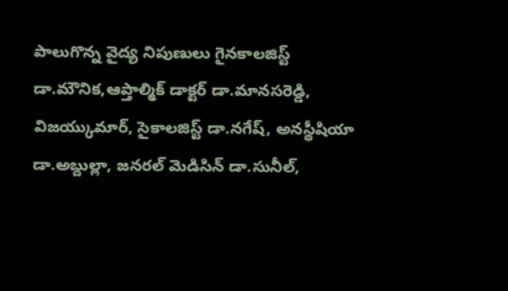పాలుగొన్న వైద్య నిపుణులు గైనకాలజిస్ట్ డా.మౌనిక,ఆప్తాల్మిక్ డాక్టర్ డా.మానసరెడ్డి, విజయ్కుమార్, సైకాలజిస్ట్ డా.నగేష్, అనస్థీషియా డా.అబ్దుల్లా, జనరల్ మెడిసిన్ డా.సునీల్,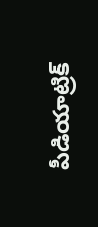పీడియాట్రిక్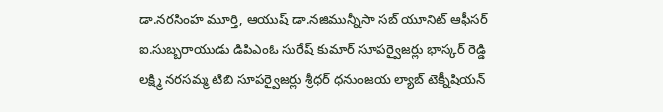డా.నరసింహ మూర్తి, ఆయుష్ డా.నజిమున్నీసా సబ్ యూనిట్ ఆఫీసర్ ఐ.సుబ్బరాయుడు డిపిఎంఓ సురేష్ కుమార్ సూపర్వైజర్లు భాస్కర్ రెడ్డి లక్ష్మి నరసమ్మ టిబి సూపర్వైజర్లు శ్రీధర్ ధనుంజయ ల్యాబ్ టెక్నీషియన్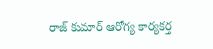రాజ్ కుమార్ ఆరోగ్య కార్యకర్త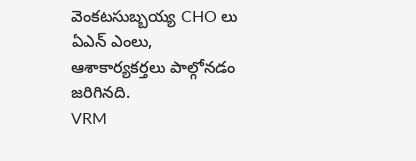వెంకటసుబ్బయ్య CHO లు ఏఎన్ ఎంలు, ఆశాకార్యకర్తలు పాల్గోనడం జరిగినది.
VRM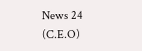News 24 (C.E.O)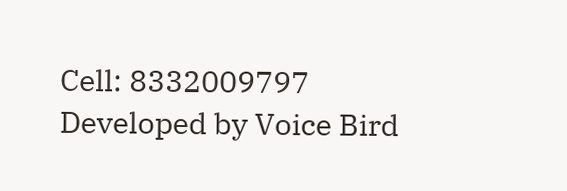Cell: 8332009797
Developed by Voice Bird